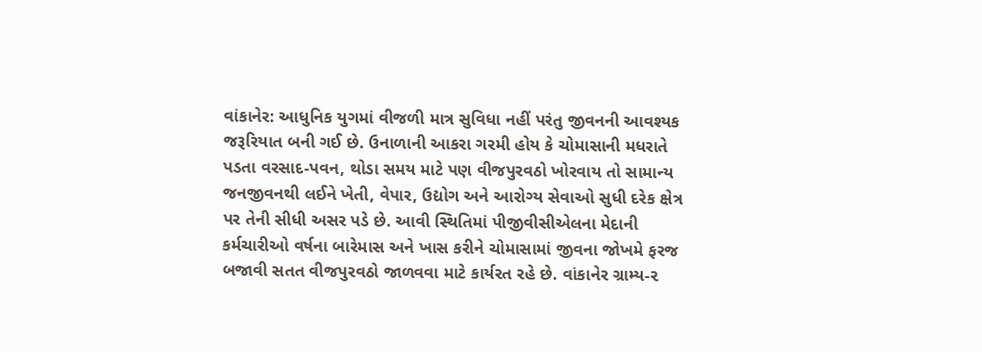વાંકાનેર: આધુનિક યુગમાં વીજળી માત્ર સુવિધા નહીં પરંતુ જીવનની આવશ્યક જરૂરિયાત બની ગઈ છે. ઉનાળાની આકરા ગરમી હોય કે ચોમાસાની મધરાતે પડતા વરસાદ-પવન, થોડા સમય માટે પણ વીજપુરવઠો ખોરવાય તો સામાન્ય જનજીવનથી લઈને ખેતી, વેપાર, ઉદ્યોગ અને આરોગ્ય સેવાઓ સુધી દરેક ક્ષેત્ર પર તેની સીધી અસર પડે છે. આવી સ્થિતિમાં પીજીવીસીએલના મેદાની કર્મચારીઓ વર્ષના બારેમાસ અને ખાસ કરીને ચોમાસામાં જીવના જોખમે ફરજ બજાવી સતત વીજપુરવઠો જાળવવા માટે કાર્યરત રહે છે. વાંકાનેર ગ્રામ્ય-૨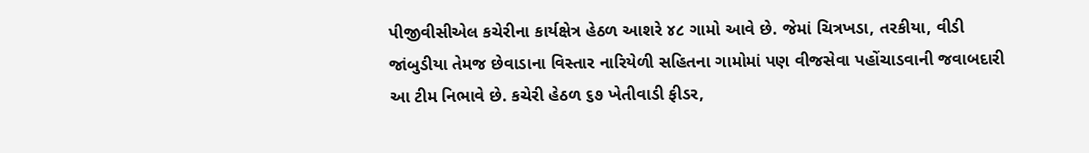પીજીવીસીએલ કચેરીના કાર્યક્ષેત્ર હેઠળ આશરે ૪૮ ગામો આવે છે. જેમાં ચિત્રખડા, તરકીયા, વીડી જાંબુડીયા તેમજ છેવાડાના વિસ્તાર નારિયેળી સહિતના ગામોમાં પણ વીજસેવા પહોંચાડવાની જવાબદારી આ ટીમ નિભાવે છે. કચેરી હેઠળ ૬૭ ખેતીવાડી ફીડર,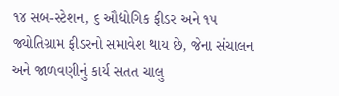૧૪ સબ-સ્ટેશન, ૬ ઔદ્યોગિક ફીડર અને ૧૫ જ્યોતિગ્રામ ફીડરનો સમાવેશ થાય છે, જેના સંચાલન અને જાળવણીનું કાર્ય સતત ચાલુ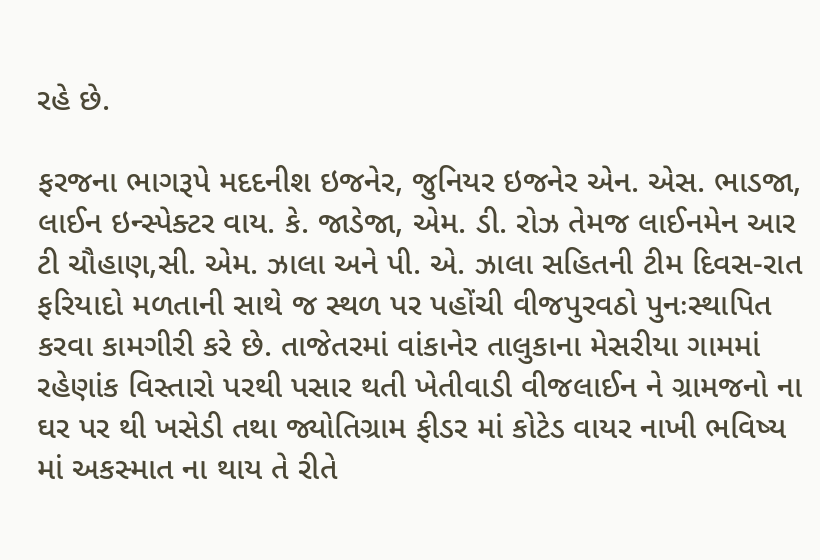રહે છે.

ફરજના ભાગરૂપે મદદનીશ ઇજનેર, જુનિયર ઇજનેર એન. એસ. ભાડજા, લાઈન ઇન્સ્પેક્ટર વાય. કે. જાડેજા, એમ. ડી. રોઝ તેમજ લાઈનમેન આર ટી ચૌહાણ,સી. એમ. ઝાલા અને પી. એ. ઝાલા સહિતની ટીમ દિવસ-રાત ફરિયાદો મળતાની સાથે જ સ્થળ પર પહોંચી વીજપુરવઠો પુનઃસ્થાપિત કરવા કામગીરી કરે છે. તાજેતરમાં વાંકાનેર તાલુકાના મેસરીયા ગામમાં રહેણાંક વિસ્તારો પરથી પસાર થતી ખેતીવાડી વીજલાઈન ને ગ્રામજનો ના ઘર પર થી ખસેડી તથા જ્યોતિગ્રામ ફીડર માં કોટેડ વાયર નાખી ભવિષ્ય માં અકસ્માત ના થાય તે રીતે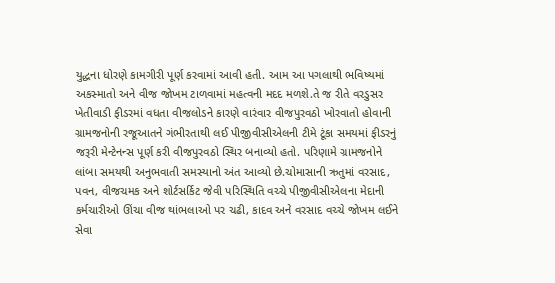યુદ્ધના ધોરણે કામગીરી પૂર્ણ કરવામાં આવી હતી. આમ આ પગલાથી ભવિષ્યમાં અકસ્માતો અને વીજ જોખમ ટાળવામાં મહત્વની મદદ મળશે.તે જ રીતે વરડુસર ખેતીવાડી ફીડરમાં વધતા વીજલોડને કારણે વારંવાર વીજપુરવઠો ખોરવાતો હોવાની ગ્રામજનોની રજૂઆતને ગંભીરતાથી લઈ પીજીવીસીએલની ટીમે ટૂંકા સમયમાં ફીડરનું જરૂરી મેન્ટેનન્સ પૂર્ણ કરી વીજપુરવઠો સ્થિર બનાવ્યો હતો. પરિણામે ગ્રામજનોને લાંબા સમયથી અનુભવાતી સમસ્યાનો અંત આવ્યો છે.ચોમાસાની ઋતુમાં વરસાદ, પવન, વીજચમક અને શોર્ટસર્કિટ જેવી પરિસ્થિતિ વચ્ચે પીજીવીસીએલના મેદાની કર્મચારીઓ ઊંચા વીજ થાંભલાઓ પર ચઢી, કાદવ અને વરસાદ વચ્ચે જોખમ લઈને સેવા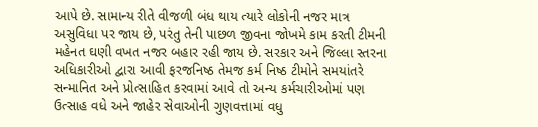આપે છે. સામાન્ય રીતે વીજળી બંધ થાય ત્યારે લોકોની નજર માત્ર અસુવિધા પર જાય છે, પરંતુ તેની પાછળ જીવના જોખમે કામ કરતી ટીમની મહેનત ઘણી વખત નજર બહાર રહી જાય છે. સરકાર અને જિલ્લા સ્તરના અધિકારીઓ દ્વારા આવી ફરજનિષ્ઠ તેમજ કર્મ નિષ્ઠ ટીમોને સમયાંતરે સન્માનિત અને પ્રોત્સાહિત કરવામાં આવે તો અન્ય કર્મચારીઓમાં પણ ઉત્સાહ વધે અને જાહેર સેવાઓની ગુણવત્તામાં વધુ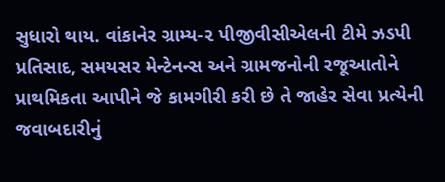સુધારો થાય. વાંકાનેર ગ્રામ્ય-૨ પીજીવીસીએલની ટીમે ઝડપી પ્રતિસાદ, સમયસર મેન્ટેનન્સ અને ગ્રામજનોની રજૂઆતોને પ્રાથમિકતા આપીને જે કામગીરી કરી છે તે જાહેર સેવા પ્રત્યેની જવાબદારીનું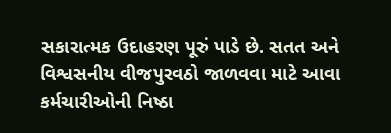સકારાત્મક ઉદાહરણ પૂરું પાડે છે. સતત અને વિશ્વસનીય વીજપુરવઠો જાળવવા માટે આવા કર્મચારીઓની નિષ્ઠા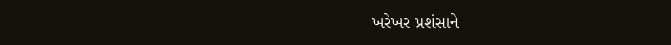ખરેખર પ્રશંસાને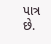પાત્ર છે.